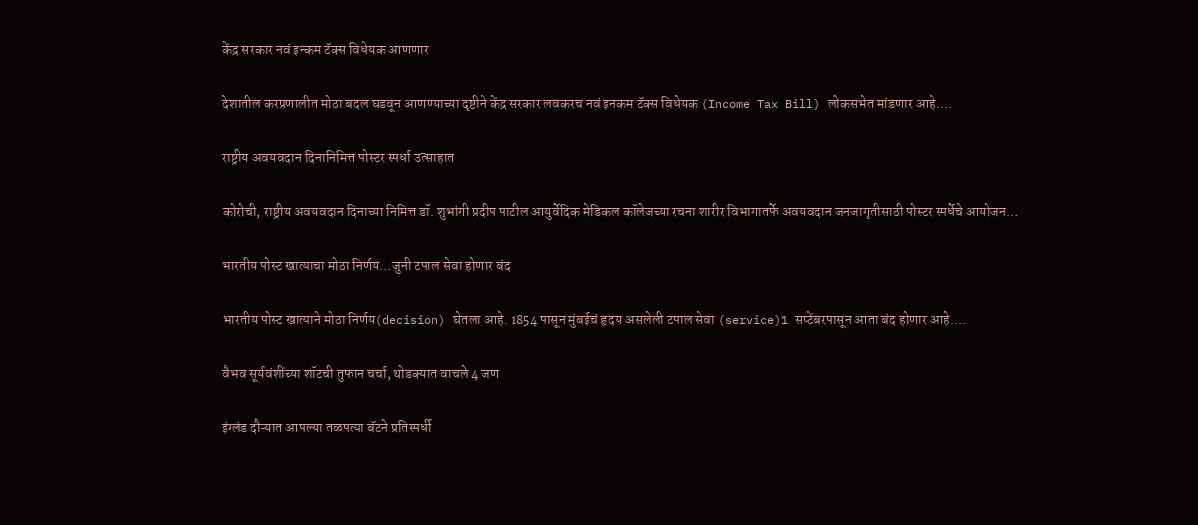केंद्र सरकार नवं इन्कम टॅक्स विधेयक आणणार

देशातील करप्रणालीत मोठा बदल घडवून आणण्याच्या दृष्टीने केंद्र सरकार लवकरच नवं इनकम टॅक्स विधेयक (Income Tax Bill) लोकसभेत मांडणार आहे.…

राष्ट्रीय अवयवदान दिनानिमित्त पोस्टर स्पर्धा उत्साहात

कोरोची, राष्ट्रीय अवयवदान दिनाच्या निमित्त डॉ. शुभांगी प्रदीप पाटील आयुर्वेदिक मेडिकल कॉलेजच्या रचना शारीर विभागातर्फे अवयवदान जनजागृतीसाठी पोस्टर स्पर्धेचे आयोजन…

भारतीय पोस्ट खात्याचा मोठा निर्णय…जुनी टपाल सेवा होणार बंद

भारतीय पोस्ट खात्याने मोठा निर्णय(decision) घेतला आहे. 1854 पासून मुंबईचं हृदय असलेली टपाल सेवा (service)1 सप्टेंबरपासून आता बंद होणार आहे.…

वैभव सूर्यवंशींच्या शॉटची तुफान चर्चा, थोडक्यात वाचले 4 जण

इंग्लंड दौऱ्यात आपल्या तळपत्या बॅटने प्रतिस्पर्धी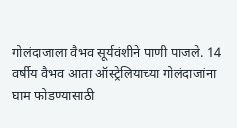गोलंदाजाला वैभव सूर्यवंशीने पाणी पाजले. 14 वर्षीय वैभव आता ऑस्ट्रेलियाच्या गोलंदाजांना घाम फोडण्यासाठी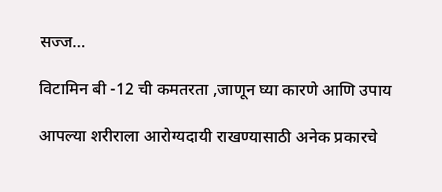सज्ज…

विटामिन बी -12 ची कमतरता ,जाणून घ्या कारणे आणि उपाय

आपल्या शरीराला आरोग्यदायी राखण्यासाठी अनेक प्रकारचे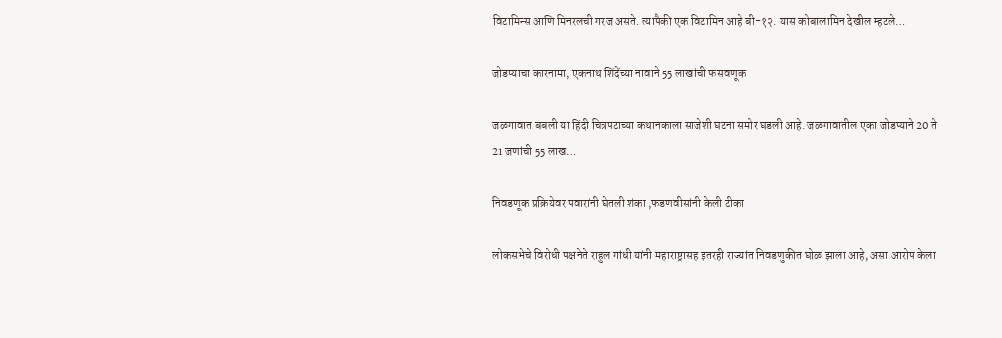विटामिन्स आणि मिनरलची गरज असते. त्यापैकी एक विटामिन आहे बी-१२. यास कोबालामिन देखील म्हटले…

जोडप्याचा कारनामा, एकनाथ शिंदेंच्या नावाने 55 लाखांची फसवणूक

जळगावात बबली या हिंदी चित्रपटाच्या कथानकाला साजेशी घटना समोर घडली आहे. जळगावातील एका जोडप्याने 20 ते 21 जणांची 55 लाख…

निवडणूक प्रक्रियेवर पवारांनी घेतली शंका ,फडणवीसांनी केली टीका

लोकसभेचे विरोधी पक्षनेते राहुल गांधी यांनी महाराष्ट्रासह इतरही राज्यांत निवडणुकीत घोळ झाला आहे, असा आरोप केला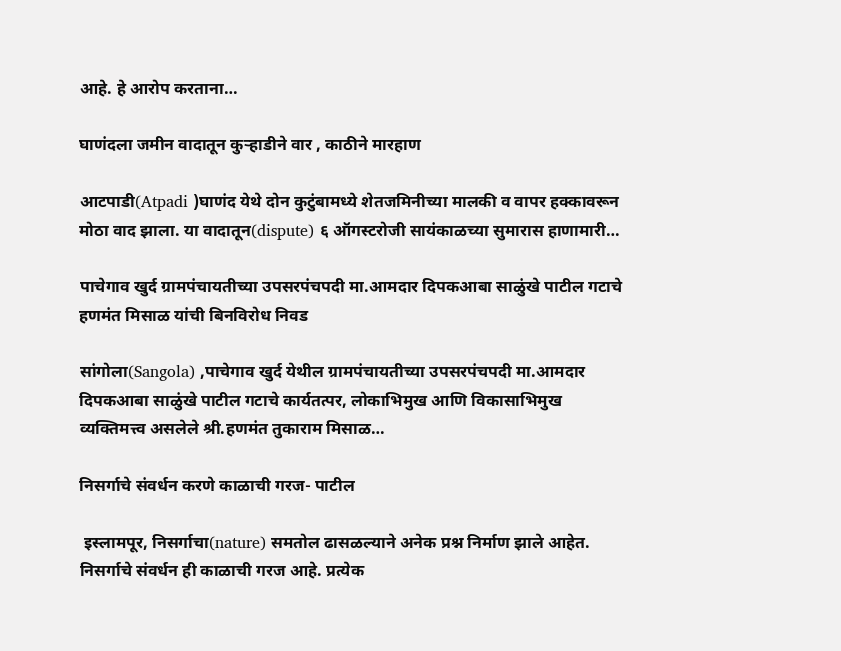आहे. हे आरोप करताना…

घाणंदला जमीन वादातून कुऱ्हाडीने वार , काठीने मारहाण

आटपाडी(Atpadi )घाणंद येथे दोन कुटुंबामध्ये शेतजमिनीच्या मालकी व वापर हक्कावरून मोठा वाद झाला. या वादातून(dispute) ६ ऑगस्टरोजी सायंकाळच्या सुमारास हाणामारी…

पाचेगाव खुर्द ग्रामपंचायतीच्या उपसरपंचपदी मा.आमदार दिपकआबा साळुंखे पाटील गटाचे हणमंत मिसाळ यांची बिनविरोध निवड

सांगोला(Sangola) ,पाचेगाव खुर्द येथील ग्रामपंचायतीच्या उपसरपंचपदी मा.आमदार दिपकआबा साळुंखे पाटील गटाचे कार्यतत्पर, लोकाभिमुख आणि विकासाभिमुख व्यक्तिमत्त्व असलेले श्री.हणमंत तुकाराम मिसाळ…

निसर्गाचे संवर्धन करणे काळाची गरज- पाटील

 इस्लामपूर, निसर्गाचा(nature) समतोल ढासळल्याने अनेक प्रश्न निर्माण झाले आहेत. निसर्गाचे संवर्धन ही काळाची गरज आहे. प्रत्येक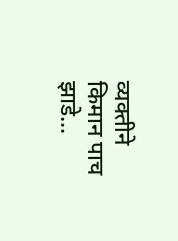व्यक्तीने किमान पाच झाडे…